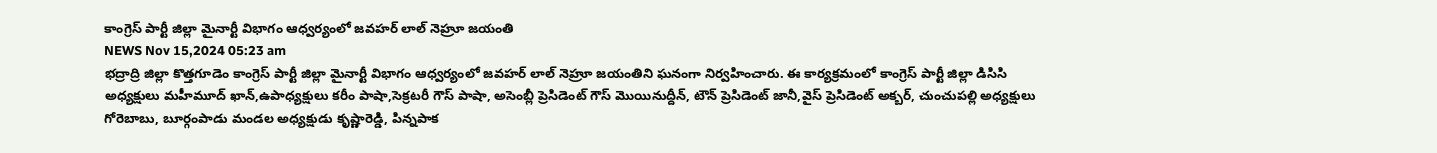కాంగ్రెస్ పార్టీ జిల్లా మైనార్టీ విభాగం ఆధ్వర్యంలో జవహర్ లాల్ నెహ్రూ జయంతి
NEWS Nov 15,2024 05:23 am
భద్రాద్రి జిల్లా కొత్తగూడెం కాంగ్రెస్ పార్టీ జిల్లా మైనార్టీ విభాగం ఆధ్వర్యంలో జవహర్ లాల్ నెహ్రూ జయంతిని ఘనంగా నిర్వహించారు. ఈ కార్యక్రమంలో కాంగ్రెస్ పార్టీ జిల్లా డిసిసి అధ్యక్షులు మహీమూద్ ఖాన్,ఉపాధ్యక్షులు కరీం పాషా,సెక్రటరీ గౌస్ పాషా, అసెంబ్లీ ప్రెసిడెంట్ గౌస్ మొయినుద్దీన్, టౌన్ ప్రెసిడెంట్ జానీ,వైస్ ప్రెసిడెంట్ అక్బర్, చుంచుపల్లి అధ్యక్షులు గోరెబాబు, బూర్గంపాడు మండల అధ్యక్షుడు కృష్ణారెడ్డి, పిన్నపాక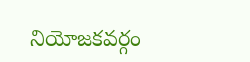నియోజకవర్గం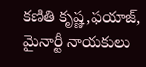కణితి కృష్ణ,ఫయాజ్, మైనార్టీ నాయకులు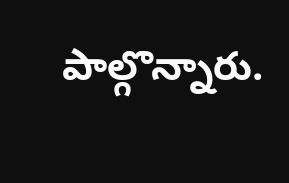పాల్గొన్నారు.